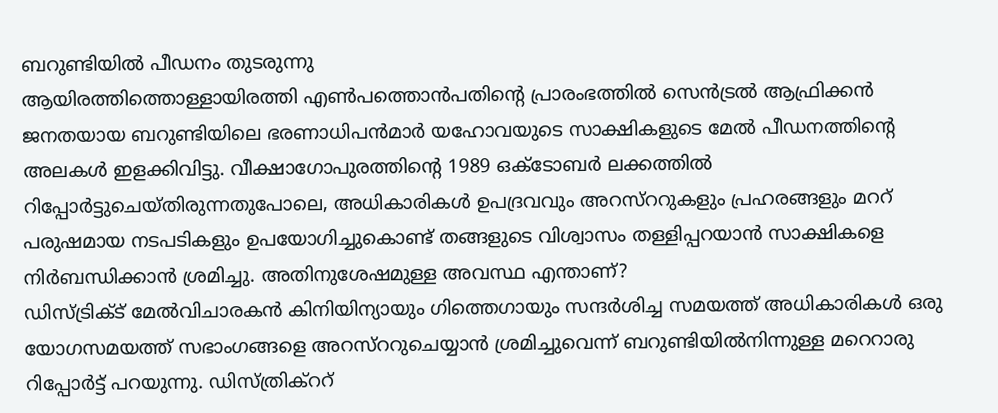ബറുണ്ടിയിൽ പീഡനം തുടരുന്നു
ആയിരത്തിത്തൊള്ളായിരത്തി എൺപത്തൊൻപതിന്റെ പ്രാരംഭത്തിൽ സെൻട്രൽ ആഫ്രിക്കൻ ജനതയായ ബറുണ്ടിയിലെ ഭരണാധിപൻമാർ യഹോവയുടെ സാക്ഷികളുടെ മേൽ പീഡനത്തിന്റെ അലകൾ ഇളക്കിവിട്ടു. വീക്ഷാഗോപുരത്തിന്റെ 1989 ഒക്ടോബർ ലക്കത്തിൽ റിപ്പോർട്ടുചെയ്തിരുന്നതുപോലെ, അധികാരികൾ ഉപദ്രവവും അറസ്ററുകളും പ്രഹരങ്ങളും മററ് പരുഷമായ നടപടികളും ഉപയോഗിച്ചുകൊണ്ട് തങ്ങളുടെ വിശ്വാസം തള്ളിപ്പറയാൻ സാക്ഷികളെ നിർബന്ധിക്കാൻ ശ്രമിച്ചു. അതിനുശേഷമുള്ള അവസ്ഥ എന്താണ്?
ഡിസ്ട്രിക്ട് മേൽവിചാരകൻ കിനിയിന്യായും ഗിത്തെഗായും സന്ദർശിച്ച സമയത്ത് അധികാരികൾ ഒരു യോഗസമയത്ത് സഭാംഗങ്ങളെ അറസ്ററുചെയ്യാൻ ശ്രമിച്ചുവെന്ന് ബറുണ്ടിയിൽനിന്നുള്ള മറെറാരു റിപ്പോർട്ട് പറയുന്നു. ഡിസ്ത്രിക്ററ്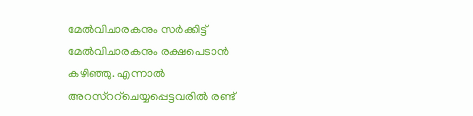മേൽവിചാരകനും സർക്കിട്ട് മേൽവിചാരകനും രക്ഷപെടാൻ കഴിഞ്ഞു. എന്നാൽ അറസ്ററ്ചെയ്യപ്പെട്ടവരിൽ രണ്ട്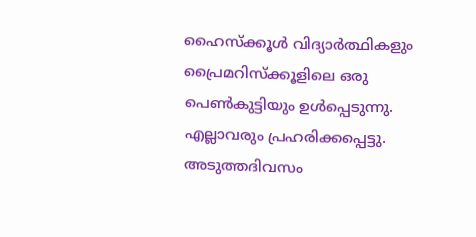ഹൈസ്ക്കൂൾ വിദ്യാർത്ഥികളും പ്രൈമറിസ്ക്കൂളിലെ ഒരു പെൺകുട്ടിയും ഉൾപ്പെടുന്നു. എല്ലാവരും പ്രഹരിക്കപ്പെട്ടു. അടുത്തദിവസം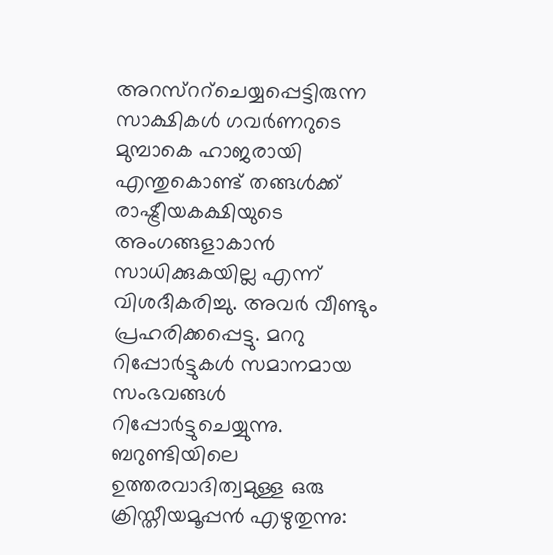അറസ്ററ്ചെയ്യപ്പെട്ടിരുന്ന സാക്ഷികൾ ഗവർണറുടെ മുമ്പാകെ ഹാജരായി എന്തുകൊണ്ട് തങ്ങൾക്ക് രാഷ്ട്രീയകക്ഷിയുടെ അംഗങ്ങളാകാൻ സാധിക്കുകയില്ല എന്ന് വിശദീകരിച്ചു. അവർ വീണ്ടും പ്രഹരിക്കപ്പെട്ടു. മററു റിപ്പോർട്ടുകൾ സമാനമായ സംഭവങ്ങൾ റിപ്പോർട്ടുചെയ്യുന്നു.
ബറുണ്ടിയിലെ ഉത്തരവാദിത്വമുള്ള ഒരു ക്രിസ്തീയമൂപ്പൻ എഴുതുന്നു: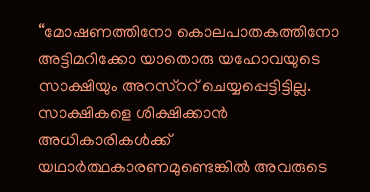“മോഷണത്തിനോ കൊലപാതകത്തിനോ അട്ടിമറിക്കോ യാതൊരു യഹോവയുടെ സാക്ഷിയും അറസ്ററ് ചെയ്യപ്പെട്ടിട്ടില്ല. സാക്ഷികളെ ശിക്ഷിക്കാൻ അധികാരികൾക്ക് യഥാർത്ഥകാരണമുണ്ടെങ്കിൽ അവരുടെ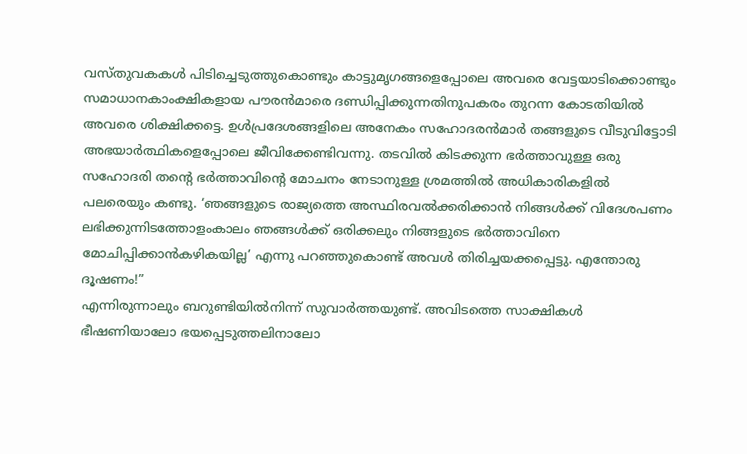വസ്തുവകകൾ പിടിച്ചെടുത്തുകൊണ്ടും കാട്ടുമൃഗങ്ങളെപ്പോലെ അവരെ വേട്ടയാടിക്കൊണ്ടും സമാധാനകാംക്ഷികളായ പൗരൻമാരെ ദണ്ഡിപ്പിക്കുന്നതിനുപകരം തുറന്ന കോടതിയിൽ അവരെ ശിക്ഷിക്കട്ടെ. ഉൾപ്രദേശങ്ങളിലെ അനേകം സഹോദരൻമാർ തങ്ങളുടെ വീടുവിട്ടോടി അഭയാർത്ഥികളെപ്പോലെ ജീവിക്കേണ്ടിവന്നു. തടവിൽ കിടക്കുന്ന ഭർത്താവുള്ള ഒരു സഹോദരി തന്റെ ഭർത്താവിന്റെ മോചനം നേടാനുള്ള ശ്രമത്തിൽ അധികാരികളിൽ പലരെയും കണ്ടു. ‘ഞങ്ങളുടെ രാജ്യത്തെ അസ്ഥിരവൽക്കരിക്കാൻ നിങ്ങൾക്ക് വിദേശപണം ലഭിക്കുന്നിടത്തോളംകാലം ഞങ്ങൾക്ക് ഒരിക്കലും നിങ്ങളുടെ ഭർത്താവിനെ മോചിപ്പിക്കാൻകഴികയില്ല’ എന്നു പറഞ്ഞുകൊണ്ട് അവൾ തിരിച്ചയക്കപ്പെട്ടു. എന്തോരു ദൂഷണം!”
എന്നിരുന്നാലും ബറുണ്ടിയിൽനിന്ന് സുവാർത്തയുണ്ട്. അവിടത്തെ സാക്ഷികൾ ഭീഷണിയാലോ ഭയപ്പെടുത്തലിനാലോ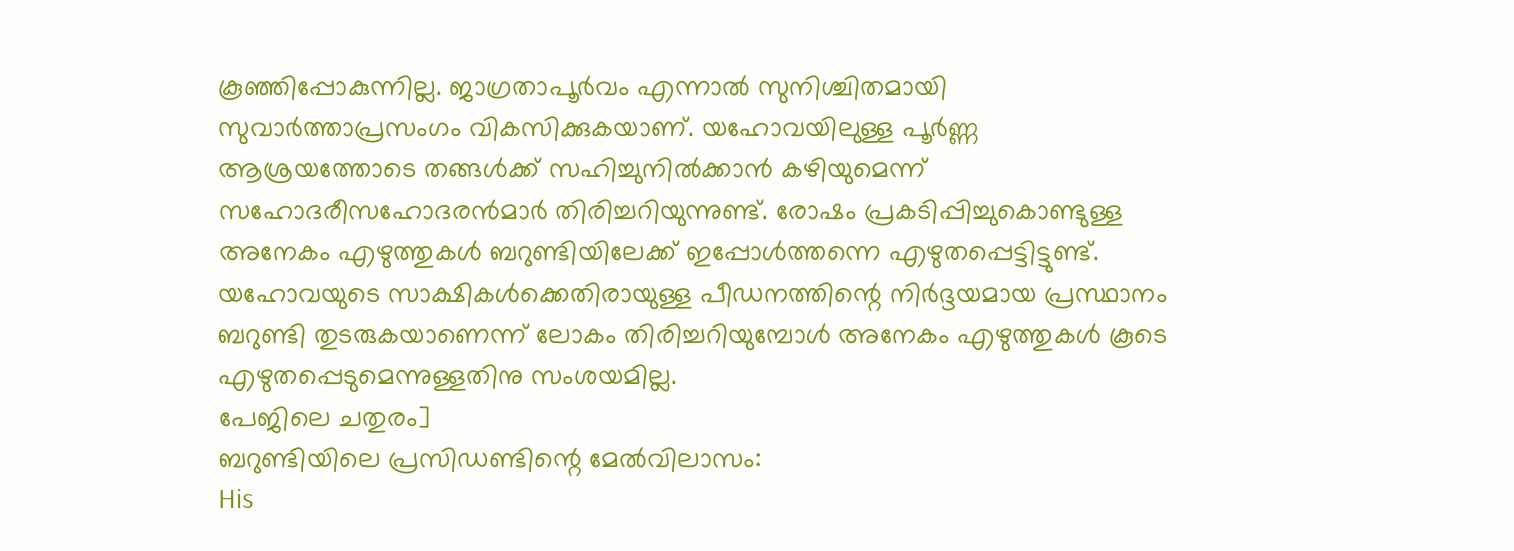കൂഞ്ഞിപ്പോകുന്നില്ല. ജാഗ്രതാപൂർവം എന്നാൽ സുനിശ്ചിതമായി സുവാർത്താപ്രസംഗം വികസിക്കുകയാണ്. യഹോവയിലുള്ള പൂർണ്ണ ആശ്രയത്തോടെ തങ്ങൾക്ക് സഹിച്ചുനിൽക്കാൻ കഴിയുമെന്ന് സഹോദരീസഹോദരൻമാർ തിരിച്ചറിയുന്നുണ്ട്. രോഷം പ്രകടിപ്പിച്ചുകൊണ്ടുള്ള അനേകം എഴുത്തുകൾ ബറുണ്ടിയിലേക്ക് ഇപ്പോൾത്തന്നെ എഴുതപ്പെട്ടിട്ടുണ്ട്. യഹോവയുടെ സാക്ഷികൾക്കെതിരായുള്ള പീഡനത്തിന്റെ നിർദ്ദയമായ പ്രസ്ഥാനം ബറുണ്ടി തുടരുകയാണെന്ന് ലോകം തിരിച്ചറിയുമ്പോൾ അനേകം എഴുത്തുകൾ കൂടെ എഴുതപ്പെടുമെന്നുള്ളതിനു സംശയമില്ല.
പേജിലെ ചതുരം]
ബറുണ്ടിയിലെ പ്രസിഡണ്ടിന്റെ മേൽവിലാസം:
His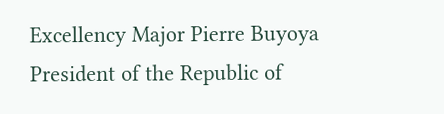Excellency Major Pierre Buyoya
President of the Republic of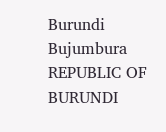Burundi
Bujumbura
REPUBLIC OF BURUNDI